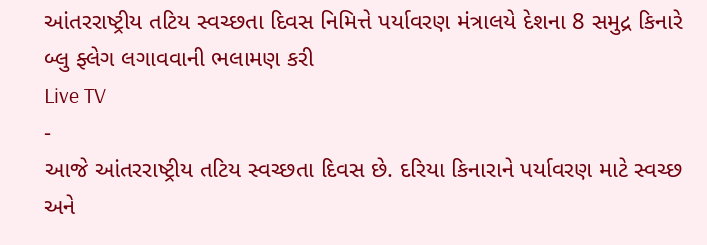આંતરરાષ્ટ્રીય તટિય સ્વચ્છતા દિવસ નિમિત્તે પર્યાવરણ મંત્રાલયે દેશના 8 સમુદ્ર કિનારે બ્લુ ફ્લેગ લગાવવાની ભલામણ કરી
Live TV
-
આજે આંતરરાષ્ટ્રીય તટિય સ્વચ્છતા દિવસ છે. દરિયા કિનારાને પર્યાવરણ માટે સ્વચ્છ અને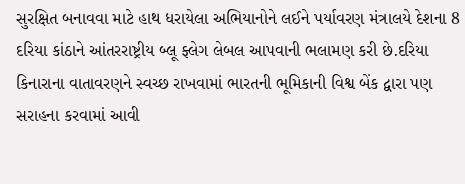સુરક્ષિત બનાવવા માટે હાથ ધરાયેલા અભિયાનોને લઈને પર્યાવરણ મંત્રાલયે દેશના 8 દરિયા કાંઠાને આંતરરાષ્ટ્રીય બ્લૂ ફ્લેગ લેબલ આપવાની ભલામણ કરી છે.દરિયા કિનારાના વાતાવરણને સ્વચ્છ રાખવામાં ભારતની ભૂમિકાની વિશ્વ બેંક દ્વારા પણ સરાહના કરવામાં આવી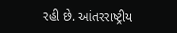રહી છે. આંતરરાષ્ટ્રીય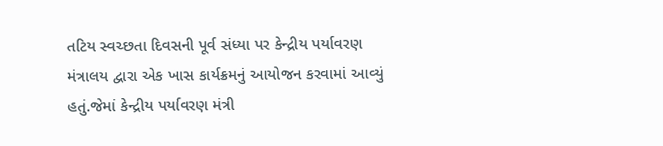તટિય સ્વચ્છતા દિવસની પૂર્વ સંધ્યા પર કેન્દ્રીય પર્યાવરણ મંત્રાલય દ્વારા એક ખાસ કાર્યક્રમનું આયોજન કરવામાં આવ્યું હતું.જેમાં કેન્દ્રીય પર્યાવરણ મંત્રી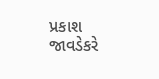પ્રકાશ જાવડેકરે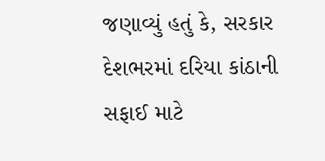જણાવ્યું હતું કે, સરકાર દેશભરમાં દરિયા કાંઠાની સફાઈ માટે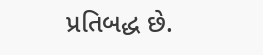પ્રતિબદ્ધ છે.